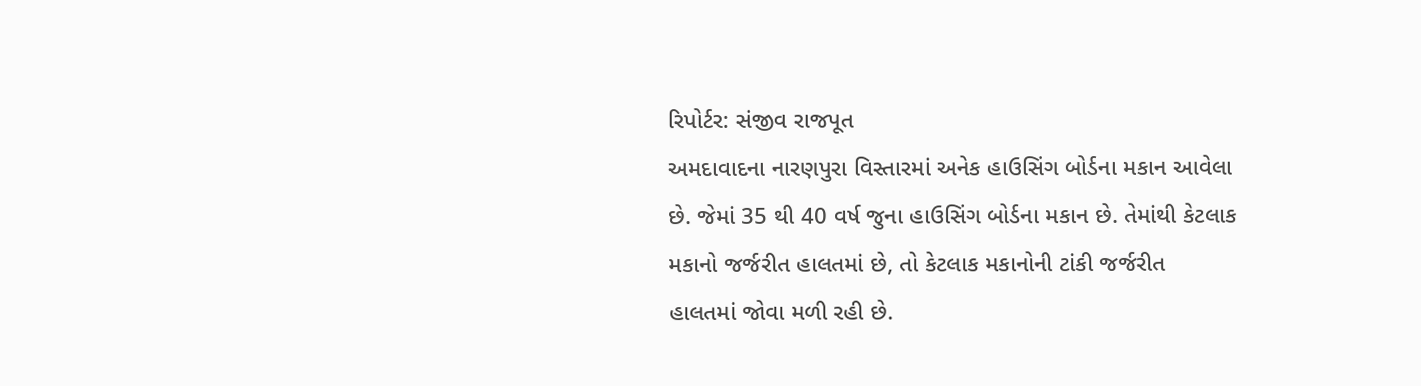રિપોર્ટર: સંજીવ રાજપૂત
અમદાવાદના નારણપુરા વિસ્તારમાં અનેક હાઉસિંગ બોર્ડના મકાન આવેલા છે. જેમાં 35 થી 40 વર્ષ જુના હાઉસિંગ બોર્ડના મકાન છે. તેમાંથી કેટલાક મકાનો જર્જરીત હાલતમાં છે, તો કેટલાક મકાનોની ટાંકી જર્જરીત હાલતમાં જોવા મળી રહી છે.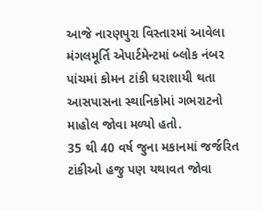આજે નારણપુરા વિસ્તારમાં આવેલા મંગલમૂર્તિ એપાર્ટમેન્ટમાં બ્લોક નંબર પાંચમાં કોમન ટાંકી ધરાશાયી થતા આસપાસના સ્થાનિકોમાં ગભરાટનો માહોલ જોવા મળ્યો હતો.
35 થી 40 વર્ષ જુના મકાનમાં જર્જરિત ટાંકીઓ હજુ પણ યથાવત જોવા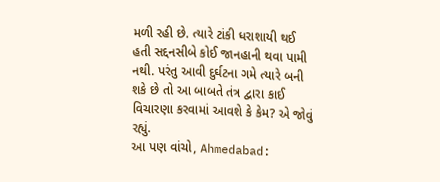મળી રહી છે. ત્યારે ટાંકી ધરાશાયી થઈ હતી સદ્દનસીબે કોઈ જાનહાની થવા પામી નથી. પરંતુ આવી દુર્ઘટના ગમે ત્યારે બની શકે છે તો આ બાબતે તંત્ર દ્વારા કાઈ વિચારણા કરવામાં આવશે કે કેમ? એ જોવું રહ્યું.
આ પણ વાંચો, Ahmedabad: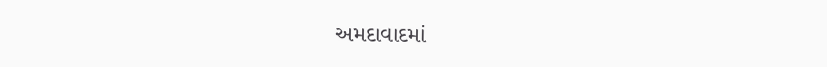અમદાવાદમાં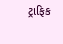ટ્રાફિક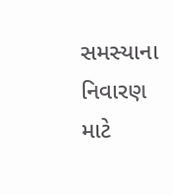સમસ્યાના નિવારણ માટે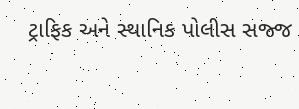ટ્રાફિક અને સ્થાનિક પોલીસ સજ્જ